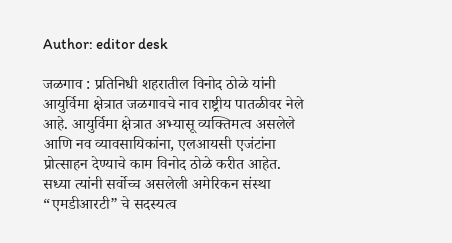Author: editor desk

जळगाव : प्रतिनिधी शहरातील विनोद ठोळे यांनी आयुर्विमा क्षेत्रात जळगावचे नाव राष्ट्रीय पातळीवर नेले आहे. आयुर्विमा क्षेत्रात अभ्यासू व्यक्तिमत्व असलेले आणि नव व्यावसायिकांना, एलआयसी एजंटांना प्रोत्साहन देण्याचे काम विनोद ठोळे करीत आहेत. सध्या त्यांनी सर्वोच्च असलेली अमेरिकन संस्था “एमडीआरटी” चे सदस्यत्व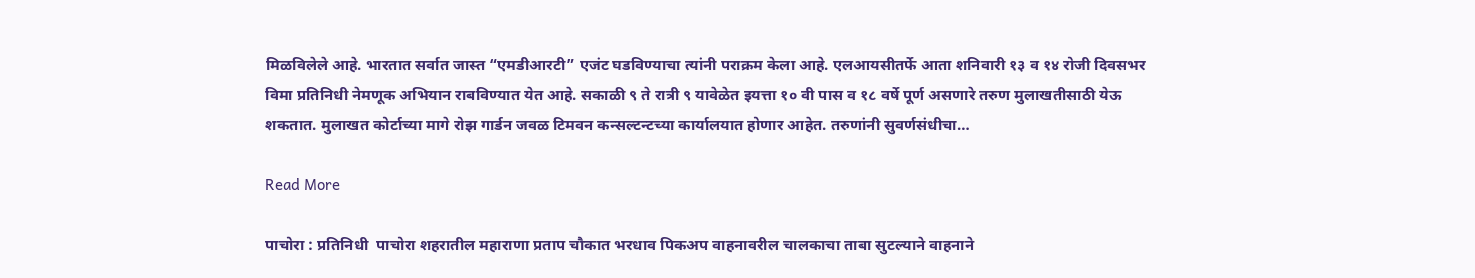मिळविलेले आहे. भारतात सर्वात जास्त “एमडीआरटी” एजंट घडविण्याचा त्यांनी पराक्रम केला आहे. एलआयसीतर्फे आता शनिवारी १३ व १४ रोजी दिवसभर विमा प्रतिनिधी नेमणूक अभियान राबविण्यात येत आहे. सकाळी ९ ते रात्री ९ यावेळेत इयत्ता १० वी पास व १८ वर्षे पूर्ण असणारे तरुण मुलाखतीसाठी येऊ शकतात. मुलाखत कोर्टाच्या मागे रोझ गार्डन जवळ टिमवन कन्सल्टन्टच्या कार्यालयात होणार आहेत. तरुणांनी सुवर्णसंधीचा…

Read More

पाचोरा : प्रतिनिधी  पाचोरा शहरातील महाराणा प्रताप चौकात भरधाव पिकअप वाहनावरील चालकाचा ताबा सुटल्याने वाहनाने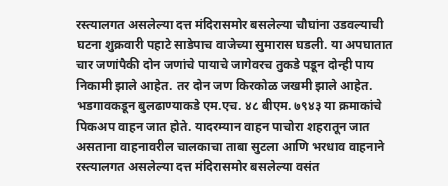रस्त्यालगत असलेल्या दत्त मंदिरासमोर बसलेल्या चौघांना उडवल्याची घटना शुक्रवारी पहाटे साडेपाच वाजेच्या सुमारास घडली. या अपघातात चार जणांपैकी दोन जणांचे पायाचे जागेवरच तुकडे पडून दोन्ही पाय निकामी झाले आहेत. तर दोन जण किरकोळ जखमी झाले आहेत. भडगावकडून बुलढाण्याकडे एम.एच. ४८ बीएम. ७९४३ या क्रमाकांचे पिकअप वाहन जात होते. यादरम्यान वाहन पाचोरा शहरातून जात असताना वाहनावरील चालकाचा ताबा सुटला आणि भरधाव वाहनाने रस्त्यालगत असलेल्या दत्त मंदिरासमोर बसलेल्या वसंत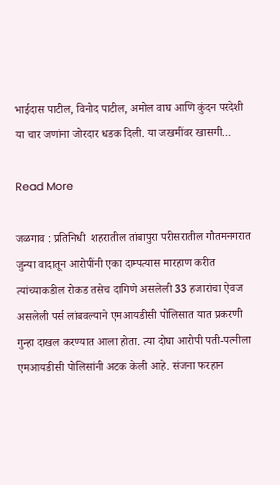भाईदास पाटील, विनोद पाटील, अमोल वाघ आणि कुंदन परदेशी या चार जणांना जोरदार धडक दिली. या जखमींवर खासगी…

Read More

जळगाव : प्रतिनिधी  शहरातील तांबापुरा परीसरातील गौतमनगरात जुन्या वादातून आरोपींनी एका दाम्पत्यास मारहाण करीत त्यांच्याकडील रोकड तसेच दागिणे असलेली 33 हजारांचा ऐवज असलेली पर्स लांबवल्याने एमआयडीसी पोलिसात यात प्रकरणी गुन्हा दाखल करण्यात आला होता. त्या दोघा आरोपी पती-पत्नीला एमआयडीसी पोलिसांनी अटक केली आहे. संजना फरहान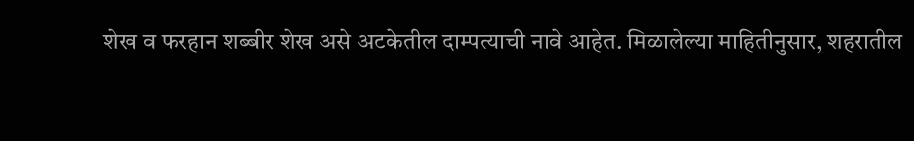शेख व फरहान शब्बीर शेख असे अटकेतील दाम्पत्याची नावे आहेत. मिळालेल्या माहितीनुसार, शहरातील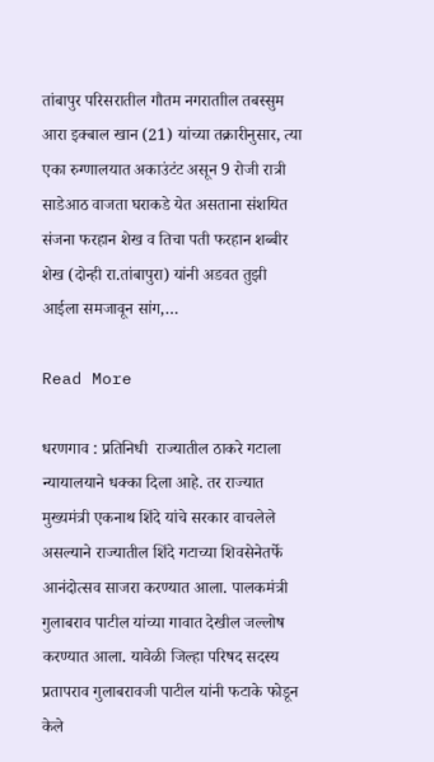तांबापुर परिसरातील गौतम नगराताील तबस्सुम आरा इक्बाल खान (21) यांच्या तक्रारीनुसार, त्या एका रुग्णालयात अकाउंटंट असून 9 रोजी रात्री साडेआठ वाजता घराकडे येत असताना संशयित संजना फरहान शेख व तिचा पती फरहान शब्बीर शेख (दोन्ही रा.तांबापुरा) यांनी अडवत तुझी आईला समजावून सांग,…

Read More

धरणगाव : प्रतिनिधी  राज्यातील ठाकरे गटाला न्यायालयाने धक्का दिला आहे. तर राज्यात मुख्यमंत्री एकनाथ शिंदे यांचे सरकार वाचलेले असल्याने राज्यातील शिंदे गटाच्या शिवसेनेतर्फे आनंदोत्सव साजरा करण्यात आला. पालकमंत्री गुलाबराव पाटील यांच्या गावात देखील जल्लोष करण्यात आला. यावेळी जिल्हा परिषद सदस्य प्रतापराव गुलाबरावजी पाटील यांनी फटाके फोडून केले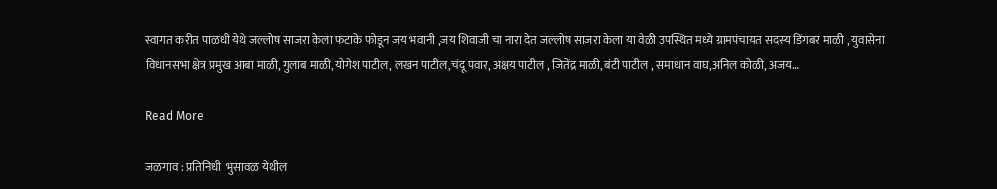स्वागत करीत पाळधी येथे जल्लोष साजरा केला फटाके फोडून जय भवानी ,जय शिवाजी चा नारा देत जल्लोष साजरा केला या वेळी उपस्थित मध्ये ग्रामपंचायत सदस्य डिंगबर माळी , युवासेना विधानसभा क्षेत्र प्रमुख आबा माळी, गुलाब माळी, योगेश पाटील, लखन पाटील,चंदू पवार, अक्षय पाटील , जितेंद्र माळी, बंटी पाटील , समाधान वाघ,अनिल कोळी, अजय…

Read More

जळगाव : प्रतिनिधी  भुसावळ येथील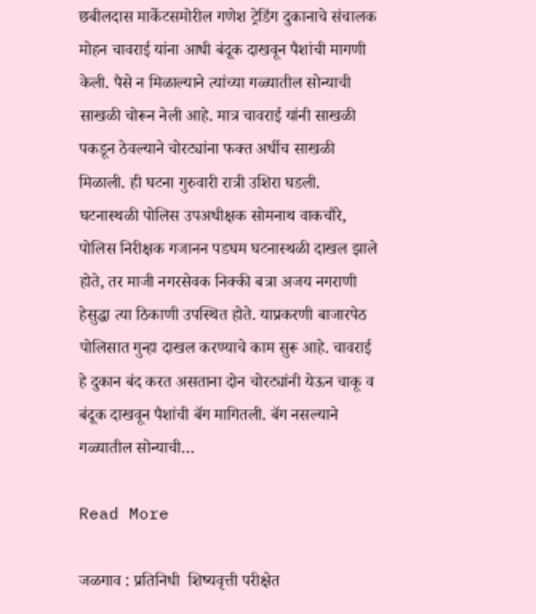छबीलदास मार्केटसमोरील गणेश ट्रेडिंग दुकानाचे संचालक मोहन चावराई यांना आधी बंदूक दाखवून पैशांची मागणी केली. पैसे न मिळाल्याने त्यांच्या गळ्यातील सोन्याची साखळी चोरून नेली आहे. मात्र चावराई यांनी साखळी पकडून ठेवल्याने चोरट्यांना फक्त अर्धीच साखळी मिळाली. ही घटना गुरुवारी रात्री उशिरा घडली. घटनास्थळी पोलिस उपअधीक्षक सोमनाथ वाकचौरे, पोलिस निरीक्षक गजानन पडघम घटनास्थळी दाखल झाले होते, तर माजी नगरसेवक निक्की बत्रा अजय नगराणी हेसुद्धा त्या ठिकाणी उपस्थित होते. याप्रकरणी बाजारपेठ पोलिसात गुन्हा दाखल करण्याचे काम सुरू आहे. चावराई हे दुकान बंद करत असताना दोन चोरट्यांनी येऊन चाकू व बंदूक दाखवून पैशांची बॅग मागितली. बॅग नसल्याने गळ्यातील सोन्याची…

Read More

जळगाव : प्रतिनिधी  शिष्यवृत्ती परीक्षेत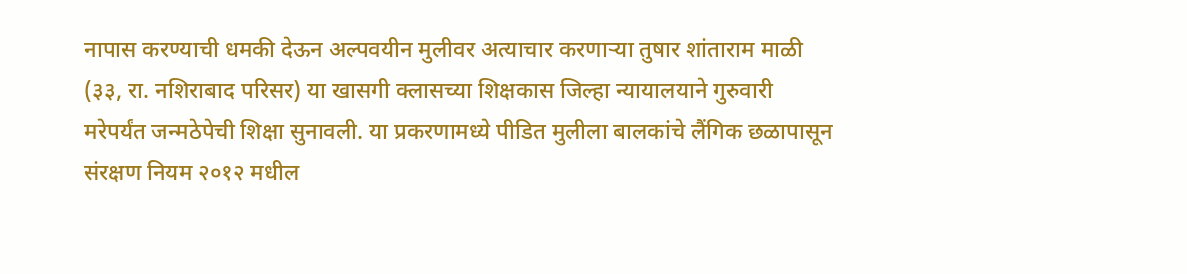नापास करण्याची धमकी देऊन अल्पवयीन मुलीवर अत्याचार करणाऱ्या तुषार शांताराम माळी (३३, रा. नशिराबाद परिसर) या खासगी क्लासच्या शिक्षकास जिल्हा न्यायालयाने गुरुवारी मरेपर्यंत जन्मठेपेची शिक्षा सुनावली. या प्रकरणामध्ये पीडित मुलीला बालकांचे लैंगिक छळापासून संरक्षण नियम २०१२ मधील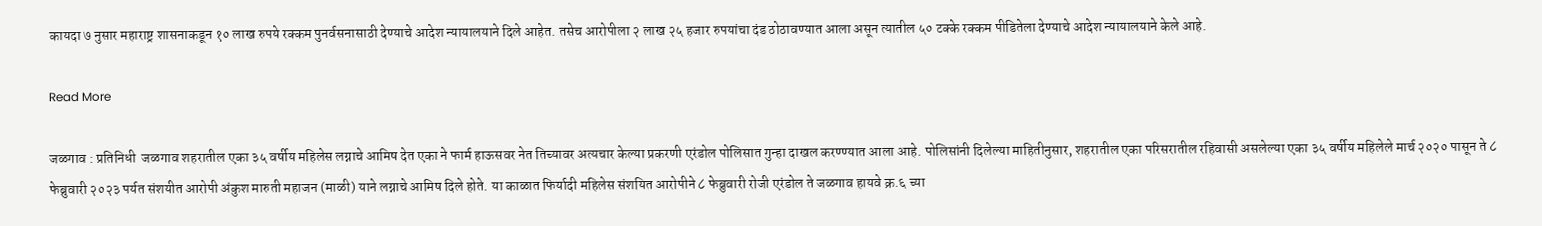कायदा ७ नुसार महाराष्ट्र शासनाकडून १० लाख रुपये रक्कम पुनर्वसनासाठी देण्याचे आदेश न्यायालयाने दिले आहेत. तसेच आरोपीला २ लाख २५ हजार रुपयांचा दंड ठोठावण्यात आला असून त्यातील ५० टक्के रक्कम पीडितेला देण्याचे आदेश न्यायालयाने केले आहे.

Read More

जळगाव : प्रतिनिधी  जळगाव शहरातील एका ३५ वर्षीय महिलेस लग्नाचे आमिष देत एका ने फार्म हाऊसवर नेत तिच्यावर अत्यचार केल्या प्रकरणी एरंडोल पोलिसात गुन्हा दाखल करण्ण्यात आला आहे. पोलिसांनी दिलेल्या माहितीनुसार, शहरातील एका परिसरातील रहिवासी असलेल्या एका ३५ वर्षीय महिलेले मार्च २०२० पासून ते ८ फेब्रुवारी २०२३ पर्यत संशयीत आरोपी अंकुश मारुती महाजन (माळी) याने लग्नाचे आमिष दिले होते. या काळात फिर्यादी महिलेस संशयित आरोपीने ८ फेब्रुवारी रोजी एरंडोल ते जळगाव हायवे क्र.६ च्या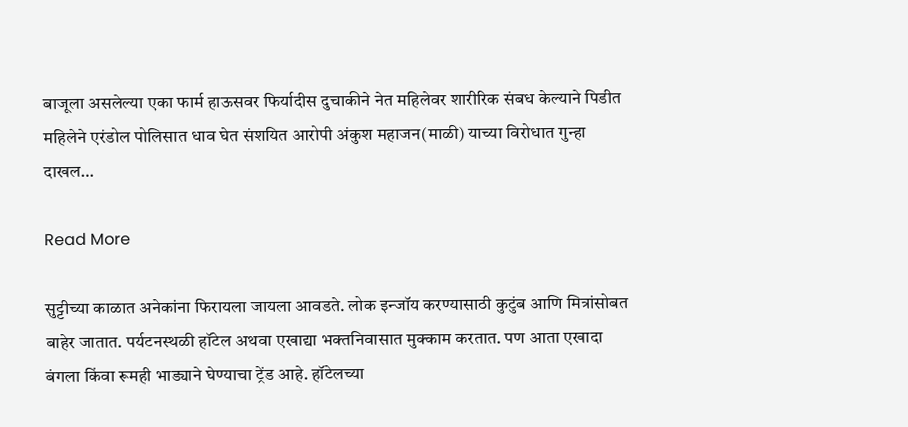बाजूला असलेल्या एका फार्म हाऊसवर फिर्यादीस दुचाकीने नेत महिलेवर शारीरिक संबध केल्याने पिडीत महिलेने एरंडोल पोलिसात धाव घेत संशयित आरोपी अंकुश महाजन(माळी) याच्या विरोधात गुन्हा दाखल…

Read More

सुट्टीच्या काळात अनेकांना फिरायला जायला आवडते. लोक इन्जॉय करण्यासाठी कुटुंब आणि मित्रांसोबत बाहेर जातात. पर्यटनस्थळी हॉटेल अथवा एखाद्या भक्तनिवासात मुक्काम करतात. पण आता एखादा बंगला किंवा रूमही भाड्याने घेण्याचा ट्रेंड आहे. हॉटेलच्या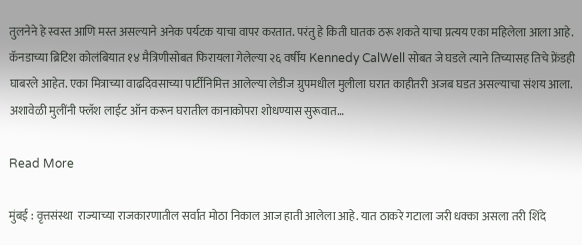तुलनेने हे स्वस्त आणि मस्त असल्याने अनेक पर्यटक याचा वापर करतात. परंतु हे किती घातक ठरू शकते याचा प्रत्यय एका महिलेला आला आहे. कॅनडाच्या ब्रिटिश कोलंबियात १४ मैत्रिणीसोबत फिरायला गेलेल्या २६ वर्षीय Kennedy CalWell सोबत जे घडले त्याने तिच्यासह तिचे फ्रेंडही घाबरले आहेत. एका मित्राच्या वाढदिवसाच्या पार्टीनिमित्त आलेल्या लेडीज ग्रुपमधील मुलीला घरात काहीतरी अजब घडत असल्याचा संशय आला. अशावेळी मुलींनी फ्लॅश लाईट ऑन करून घरातील कानाकोपरा शोधण्यास सुरूवात…

Read More

मुंबई : वृत्तसंस्था  राज्याच्या राजकारणातील सर्वात मोठा निकाल आज हाती आलेला आहे. यात ठाकरे गटाला जरी धक्का असला तरी शिंदे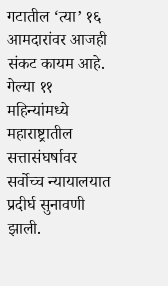गटातील ‘त्या’ १६ आमदारांवर आजही संकट कायम आहे. गेल्या ११ महिन्यांमध्ये महाराष्ट्रातील सत्तासंघर्षावर सर्वोच्च न्यायालयात प्रदीर्घ सुनावणी झाली.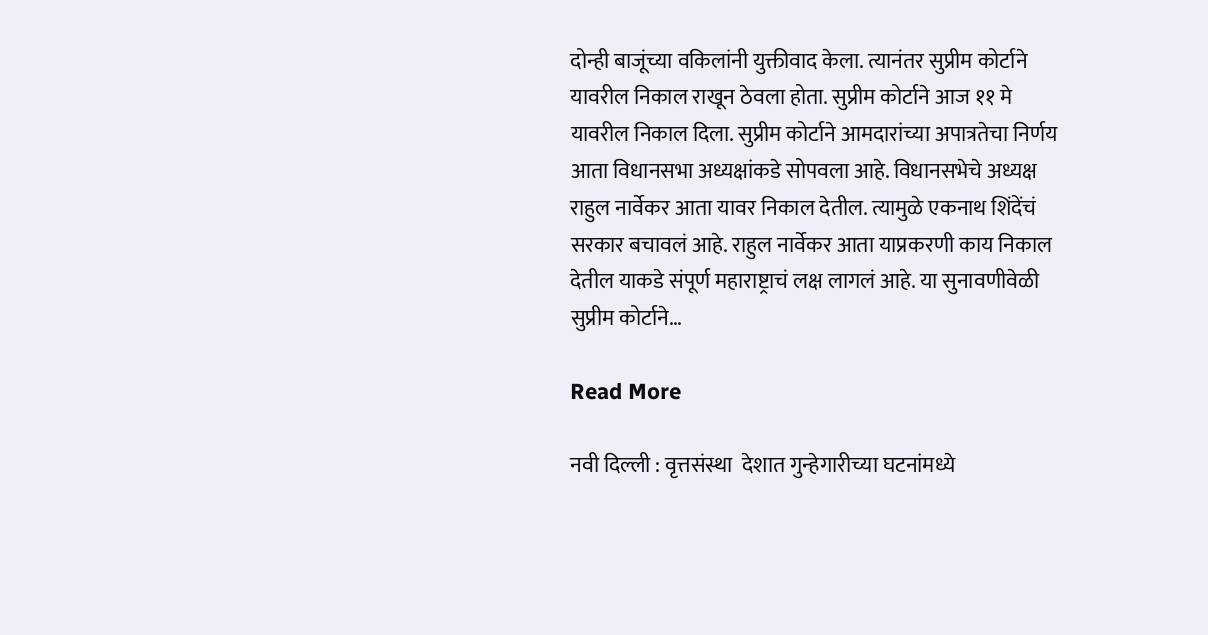दोन्ही बाजूंच्या वकिलांनी युक्तीवाद केला. त्यानंतर सुप्रीम कोर्टाने यावरील निकाल राखून ठेवला होता. सुप्रीम कोर्टाने आज ११ मे यावरील निकाल दिला. सुप्रीम कोर्टाने आमदारांच्या अपात्रतेचा निर्णय आता विधानसभा अध्यक्षांकडे सोपवला आहे. विधानसभेचे अध्यक्ष राहुल नार्वेकर आता यावर निकाल देतील. त्यामुळे एकनाथ शिंदेंचं सरकार बचावलं आहे. राहुल नार्वेकर आता याप्रकरणी काय निकाल देतील याकडे संपूर्ण महाराष्ट्राचं लक्ष लागलं आहे. या सुनावणीवेळी सुप्रीम कोर्टाने…

Read More

नवी दिल्ली : वृत्तसंस्था  देशात गुन्हेगारीच्या घटनांमध्ये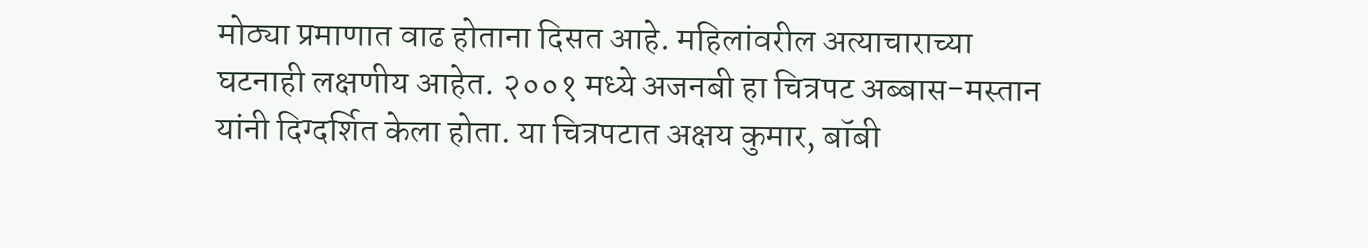मोठ्या प्रमाणात वाढ होताना दिसत आहे. महिलांवरील अत्याचाराच्या घटनाही लक्षणीय आहेत. २००१ मध्ये अजनबी हा चित्रपट अब्बास-मस्तान यांनी दिग्दर्शित केला होता. या चित्रपटात अक्षय कुमार, बॉबी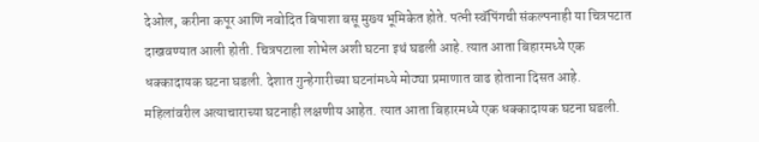देओल, करीना कपूर आणि नवोदित बिपाशा बसू मुख्य भूमिकेत होते. पत्नी स्वॅपिंगची संकल्पनाही या चित्रपटात दाखवण्यात आली होती. चित्रपटाला शोभेल अशी घटना इथं घडली आहे. त्यात आता बिहारमध्ये एक धक्कादायक घटना घडली. देशात गुन्हेगारीच्या घटनांमध्ये मोठ्या प्रमाणात वाढ होताना दिसत आहे. महिलांवरील अत्याचाराच्या घटनाही लक्षणीय आहेत. त्यात आता बिहारमध्ये एक धक्कादायक घटना घडली.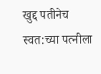खुद्द पतीनेच स्वत:च्या पत्नीला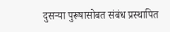दुसऱ्या पुरूषासोबत संबंध प्रस्थापित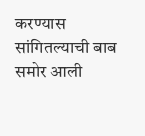करण्यास सांगितल्याची बाब समोर आली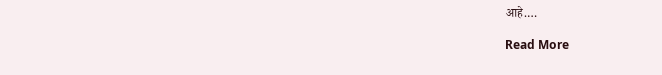आहे.…

Read More